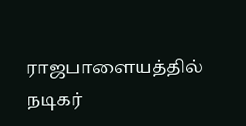ராஜபாளையத்தில் நடிகர்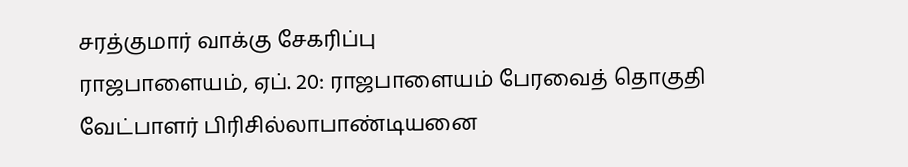சரத்குமார் வாக்கு சேகரிப்பு
ராஜபாளையம், ஏப். 20: ராஜபாளையம் பேரவைத் தொகுதி வேட்பாளர் பிரிசில்லாபாண்டியனை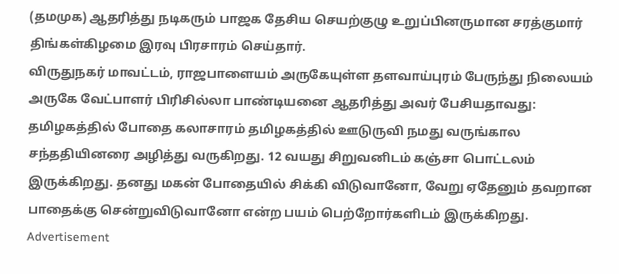(தமமுக) ஆதரித்து நடிகரும் பாஜக தேசிய செயற்குழு உறுப்பினருமான சரத்குமார் திங்கள்கிழமை இரவு பிரசாரம் செய்தார்.
விருதுநகர் மாவட்டம், ராஜபாளையம் அருகேயுள்ள தளவாய்புரம் பேருந்து நிலையம் அருகே வேட்பாளர் பிரிசில்லா பாண்டியனை ஆதரித்து அவர் பேசியதாவது:
தமிழகத்தில் போதை கலாசாரம் தமிழகத்தில் ஊடுருவி நமது வருங்கால சந்ததியினரை அழித்து வருகிறது. 12 வயது சிறுவனிடம் கஞ்சா பொட்டலம் இருக்கிறது. தனது மகன் போதையில் சிக்கி விடுவானோ, வேறு ஏதேனும் தவறான பாதைக்கு சென்றுவிடுவானோ என்ற பயம் பெற்றோர்களிடம் இருக்கிறது.
Advertisement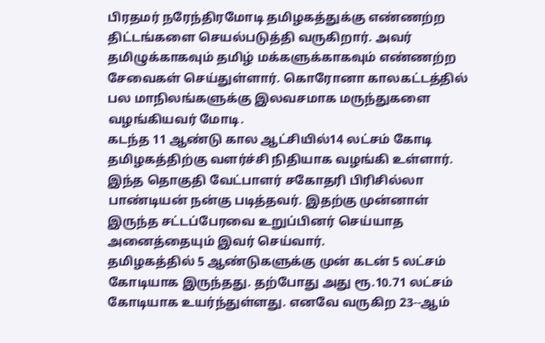பிரதமர் நரேந்திரமோடி தமிழகத்துக்கு எண்ணற்ற திட்டங்களை செயல்படுத்தி வருகிறார். அவர் தமிழுக்காகவும் தமிழ் மக்களுக்காகவும் எண்ணற்ற சேவைகள் செய்துள்ளார். கொரோனா காலகட்டத்தில் பல மாநிலங்களுக்கு இலவசமாக மருந்துகளை வழங்கியவர் மோடி.
கடந்த 11 ஆண்டு கால ஆட்சியில்14 லட்சம் கோடி தமிழகத்திற்கு வளர்ச்சி நிதியாக வழங்கி உள்ளார். இந்த தொகுதி வேட்பாளர் சகோதரி பிரிசில்லா பாண்டியன் நன்கு படித்தவர். இதற்கு முன்னாள் இருந்த சட்டப்பேரவை உறுப்பினர் செய்யாத அனைத்தையும் இவர் செய்வார்.
தமிழகத்தில் 5 ஆண்டுகளுக்கு முன் கடன் 5 லட்சம் கோடியாக இருந்தது. தற்போது அது ரூ.10.71 லட்சம் கோடியாக உயர்ந்துள்ளது. எனவே வருகிற 23--ஆம்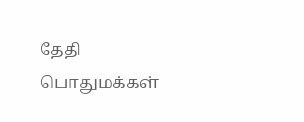தேதி பொதுமக்கள்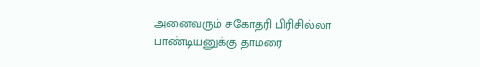அனைவரும் சகோதரி பிரிசில்லா பாண்டியனுக்கு தாமரை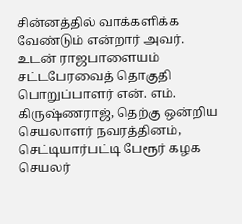சின்னத்தில் வாக்களிக்க வேண்டும் என்றார் அவர்.
உடன் ராஜபாளையம் சட்டபேரவைத் தொகுதி பொறுப்பாளர் என். எம். கிருஷ்ணராஜ், தெற்கு ஒன்றிய செயலாளர் நவரத்தினம், செட்டியார்பட்டி பேரூர் கழக செயலர்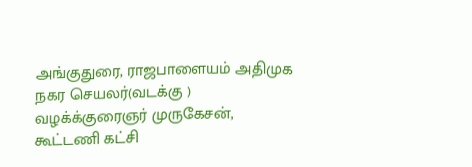அங்குதுரை, ராஜபாளையம் அதிமுக நகர செயலர்(வடக்கு ) வழக்க்குரைஞர் முருகேசன், கூட்டணி கட்சி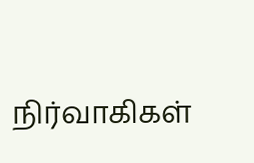நிர்வாகிகள்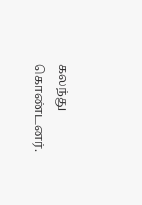கலந்து கொண்டனர்.